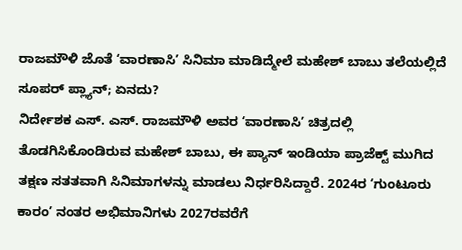ರಾಜಮೌಳಿ ಜೊತೆ ʻವಾರಣಾಸಿʼ ಸಿನಿಮಾ ಮಾಡಿದ್ಮೇಲೆ ಮಹೇಶ್ ಬಾಬು ತಲೆಯಲ್ಲಿದೆ ಸೂಪರ್ ಪ್ಲ್ಯಾನ್; ಏನದು?
ನಿರ್ದೇಶಕ ಎಸ್. ಎಸ್. ರಾಜಮೌಳಿ ಅವರ ʻವಾರಣಾಸಿʼ ಚಿತ್ರದಲ್ಲಿ ತೊಡಗಿಸಿಕೊಂಡಿರುವ ಮಹೇಶ್ ಬಾಬು, ಈ ಪ್ಯಾನ್ ಇಂಡಿಯಾ ಪ್ರಾಜೆಕ್ಟ್ ಮುಗಿದ ತಕ್ಷಣ ಸತತವಾಗಿ ಸಿನಿಮಾಗಳನ್ನು ಮಾಡಲು ನಿರ್ಧರಿಸಿದ್ದಾರೆ. 2024ರ ʻಗುಂಟೂರು ಕಾರಂʼ ನಂತರ ಅಭಿಮಾನಿಗಳು 2027ರವರೆಗೆ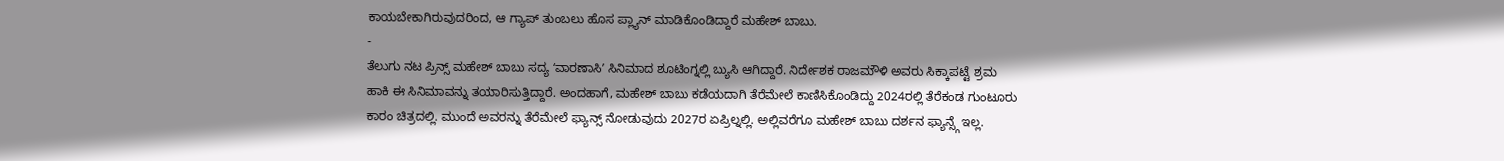ಕಾಯಬೇಕಾಗಿರುವುದರಿಂದ, ಆ ಗ್ಯಾಪ್ ತುಂಬಲು ಹೊಸ ಪ್ಲ್ಯಾನ್ ಮಾಡಿಕೊಂಡಿದ್ದಾರೆ ಮಹೇಶ್ ಬಾಬು.
-
ತೆಲುಗು ನಟ ಪ್ರಿನ್ಸ್ ಮಹೇಶ್ ಬಾಬು ಸದ್ಯ ʻವಾರಣಾಸಿʼ ಸಿನಿಮಾದ ಶೂಟಿಂಗ್ನಲ್ಲಿ ಬ್ಯುಸಿ ಆಗಿದ್ದಾರೆ. ನಿರ್ದೇಶಕ ರಾಜಮೌಳಿ ಅವರು ಸಿಕ್ಕಾಪಟ್ಟೆ ಶ್ರಮ ಹಾಕಿ ಈ ಸಿನಿಮಾವನ್ನು ತಯಾರಿಸುತ್ತಿದ್ದಾರೆ. ಅಂದಹಾಗೆ, ಮಹೇಶ್ ಬಾಬು ಕಡೆಯದಾಗಿ ತೆರೆಮೇಲೆ ಕಾಣಿಸಿಕೊಂಡಿದ್ದು 2024ರಲ್ಲಿ ತೆರೆಕಂಡ ಗುಂಟೂರು ಕಾರಂ ಚಿತ್ರದಲ್ಲಿ. ಮುಂದೆ ಅವರನ್ನು ತೆರೆಮೇಲೆ ಫ್ಯಾನ್ಸ್ ನೋಡುವುದು 2027ರ ಏಪ್ರಿಲ್ನಲ್ಲಿ. ಅಲ್ಲಿವರೆಗೂ ಮಹೇಶ್ ಬಾಬು ದರ್ಶನ ಫ್ಯಾನ್ಸ್ಗೆ ಇಲ್ಲ.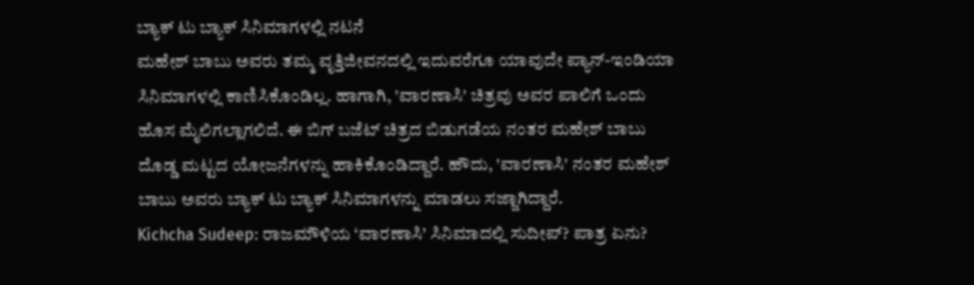ಬ್ಯಾಕ್ ಟು ಬ್ಯಾಕ್ ಸಿನಿಮಾಗಳಲ್ಲಿ ನಟನೆ
ಮಹೇಶ್ ಬಾಬು ಅವರು ತಮ್ಮ ವೃತ್ತಿಜೀವನದಲ್ಲಿ ಇದುವರೆಗೂ ಯಾವುದೇ ಪ್ಯಾನ್-ಇಂಡಿಯಾ ಸಿನಿಮಾಗಳಲ್ಲಿ ಕಾಣಿಸಿಕೊಂಡಿಲ್ಲ. ಹಾಗಾಗಿ, 'ವಾರಣಾಸಿ' ಚಿತ್ರವು ಅವರ ಪಾಲಿಗೆ ಒಂದು ಹೊಸ ಮೈಲಿಗಲ್ಲಾಗಲಿದೆ. ಈ ಬಿಗ್ ಬಜೆಟ್ ಚಿತ್ರದ ಬಿಡುಗಡೆಯ ನಂತರ ಮಹೇಶ್ ಬಾಬು ದೊಡ್ಡ ಮಟ್ಟದ ಯೋಜನೆಗಳನ್ನು ಹಾಕಿಕೊಂಡಿದ್ದಾರೆ. ಹೌದು, 'ವಾರಣಾಸಿ' ನಂತರ ಮಹೇಶ್ ಬಾಬು ಅವರು ಬ್ಯಾಕ್ ಟು ಬ್ಯಾಕ್ ಸಿನಿಮಾಗಳನ್ನು ಮಾಡಲು ಸಜ್ಜಾಗಿದ್ದಾರೆ.
Kichcha Sudeep: ರಾಜಮೌಳಿಯ ‘ವಾರಣಾಸಿ’ ಸಿನಿಮಾದಲ್ಲಿ ಸುದೀಪ್? ಪಾತ್ರ ಏನು?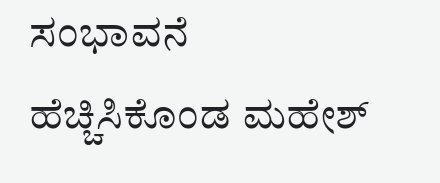ಸಂಭಾವನೆ ಹೆಚ್ಚಿಸಿಕೊಂಡ ಮಹೇಶ್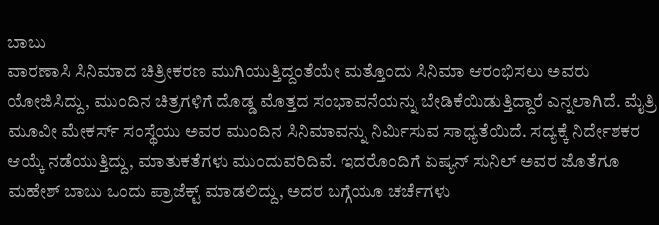ಬಾಬು
ವಾರಣಾಸಿ ಸಿನಿಮಾದ ಚಿತ್ರೀಕರಣ ಮುಗಿಯುತ್ತಿದ್ದಂತೆಯೇ ಮತ್ತೊಂದು ಸಿನಿಮಾ ಆರಂಭಿಸಲು ಅವರು ಯೋಜಿಸಿದ್ದು, ಮುಂದಿನ ಚಿತ್ರಗಳಿಗೆ ದೊಡ್ಡ ಮೊತ್ತದ ಸಂಭಾವನೆಯನ್ನು ಬೇಡಿಕೆಯಿಡುತ್ತಿದ್ದಾರೆ ಎನ್ನಲಾಗಿದೆ. ಮೈತ್ರಿ ಮೂವೀ ಮೇಕರ್ಸ್ ಸಂಸ್ಥೆಯು ಅವರ ಮುಂದಿನ ಸಿನಿಮಾವನ್ನು ನಿರ್ಮಿಸುವ ಸಾಧ್ಯತೆಯಿದೆ. ಸದ್ಯಕ್ಕೆ ನಿರ್ದೇಶಕರ ಆಯ್ಕೆ ನಡೆಯುತ್ತಿದ್ದು, ಮಾತುಕತೆಗಳು ಮುಂದುವರಿದಿವೆ. ಇದರೊಂದಿಗೆ ಏಷ್ಯನ್ ಸುನಿಲ್ ಅವರ ಜೊತೆಗೂ ಮಹೇಶ್ ಬಾಬು ಒಂದು ಪ್ರಾಜೆಕ್ಟ್ ಮಾಡಲಿದ್ದು, ಅದರ ಬಗ್ಗೆಯೂ ಚರ್ಚೆಗಳು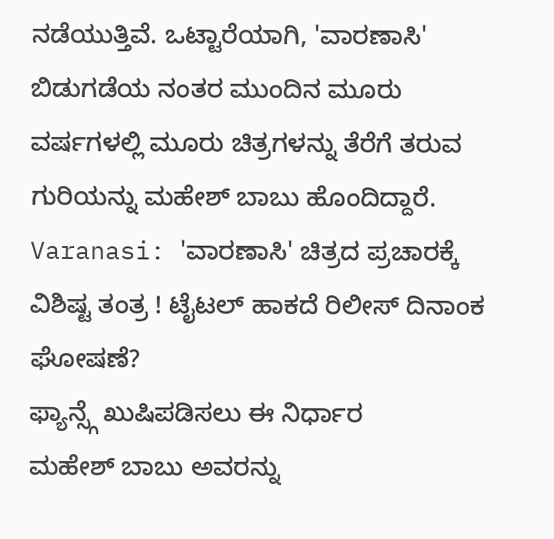ನಡೆಯುತ್ತಿವೆ. ಒಟ್ಟಾರೆಯಾಗಿ, 'ವಾರಣಾಸಿ' ಬಿಡುಗಡೆಯ ನಂತರ ಮುಂದಿನ ಮೂರು ವರ್ಷಗಳಲ್ಲಿ ಮೂರು ಚಿತ್ರಗಳನ್ನು ತೆರೆಗೆ ತರುವ ಗುರಿಯನ್ನು ಮಹೇಶ್ ಬಾಬು ಹೊಂದಿದ್ದಾರೆ.
Varanasi: 'ವಾರಣಾಸಿ' ಚಿತ್ರದ ಪ್ರಚಾರಕ್ಕೆ ವಿಶಿಷ್ಟ ತಂತ್ರ ! ಟೈಟಲ್ ಹಾಕದೆ ರಿಲೀಸ್ ದಿನಾಂಕ ಘೋಷಣೆ?
ಫ್ಯಾನ್ಸ್ಗೆ ಖುಷಿಪಡಿಸಲು ಈ ನಿರ್ಧಾರ
ಮಹೇಶ್ ಬಾಬು ಅವರನ್ನು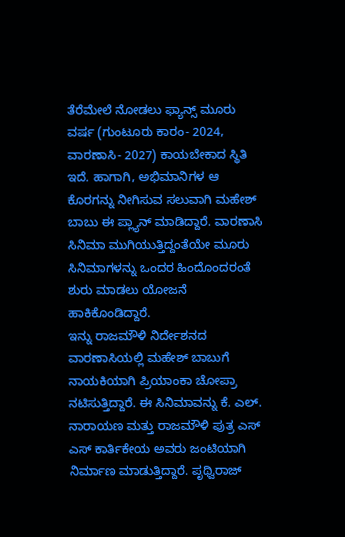ತೆರೆಮೇಲೆ ನೋಡಲು ಫ್ಯಾನ್ಸ್ ಮೂರು ವರ್ಷ (ಗುಂಟೂರು ಕಾರಂ- 2024, ವಾರಣಾಸಿ- 2027) ಕಾಯಬೇಕಾದ ಸ್ಥಿತಿ ಇದೆ. ಹಾಗಾಗಿ, ಅಭಿಮಾನಿಗಳ ಆ ಕೊರಗನ್ನು ನೀಗಿಸುವ ಸಲುವಾಗಿ ಮಹೇಶ್ ಬಾಬು ಈ ಪ್ಲ್ಯಾನ್ ಮಾಡಿದ್ದಾರೆ. ವಾರಣಾಸಿ ಸಿನಿಮಾ ಮುಗಿಯುತ್ತಿದ್ದಂತೆಯೇ ಮೂರು ಸಿನಿಮಾಗಳನ್ನು ಒಂದರ ಹಿಂದೊಂದರಂತೆ ಶುರು ಮಾಡಲು ಯೋಜನೆ ಹಾಕಿಕೊಂಡಿದ್ದಾರೆ.
ಇನ್ನು ರಾಜಮೌಳಿ ನಿರ್ದೇಶನದ ವಾರಣಾಸಿಯಲ್ಲಿ ಮಹೇಶ್ ಬಾಬುಗೆ ನಾಯಕಿಯಾಗಿ ಪ್ರಿಯಾಂಕಾ ಚೋಪ್ರಾ ನಟಿಸುತ್ತಿದ್ದಾರೆ. ಈ ಸಿನಿಮಾವನ್ನು ಕೆ. ಎಲ್. ನಾರಾಯಣ ಮತ್ತು ರಾಜಮೌಳಿ ಪುತ್ರ ಎಸ್ ಎಸ್ ಕಾರ್ತಿಕೇಯ ಅವರು ಜಂಟಿಯಾಗಿ ನಿರ್ಮಾಣ ಮಾಡುತ್ತಿದ್ದಾರೆ. ಪೃಥ್ವಿರಾಜ್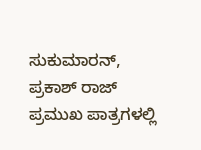ಸುಕುಮಾರನ್, ಪ್ರಕಾಶ್ ರಾಜ್ ಪ್ರಮುಖ ಪಾತ್ರಗಳಲ್ಲಿ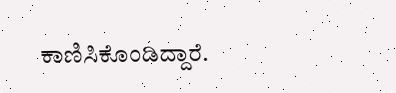ಕಾಣಿಸಿಕೊಂಡಿದ್ದಾರೆ.